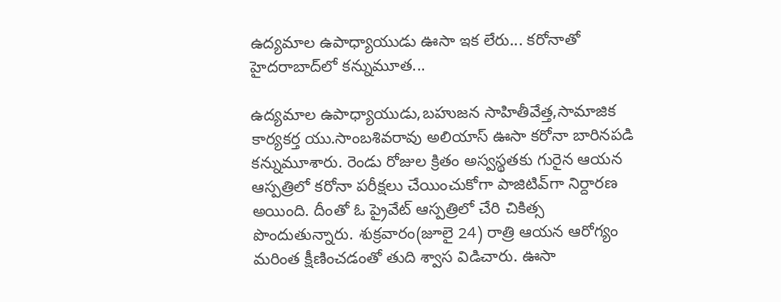ఉద్యమాల ఉపాధ్యాయుడు ఊసా ఇక లేరు... కరోనాతో హైదరాబాద్‌లో కన్నుమూత...

ఉద్యమాల ఉపాధ్యాయుడు,బహుజన సాహితీవేత్త,సామాజిక కార్యకర్త యు.సాంబశివరావు అలియాస్ ఊసా కరోనా బారినపడి కన్నుమూశారు. రెండు రోజుల క్రితం అస్వస్థతకు గురైన ఆయన ఆస్పత్రిలో కరోనా పరీక్షలు చేయించుకోగా పాజిటివ్‌గా నిర్దారణ అయింది. దీంతో ఓ ప్రైవేట్ ఆస్పత్రిలో చేరి చికిత్స పొందుతున్నారు. శుక్రవారం(జూలై 24) రాత్రి ఆయన ఆరోగ్యం మరింత క్షీణించడంతో తుది శ్వాస విడిచారు. ఊసా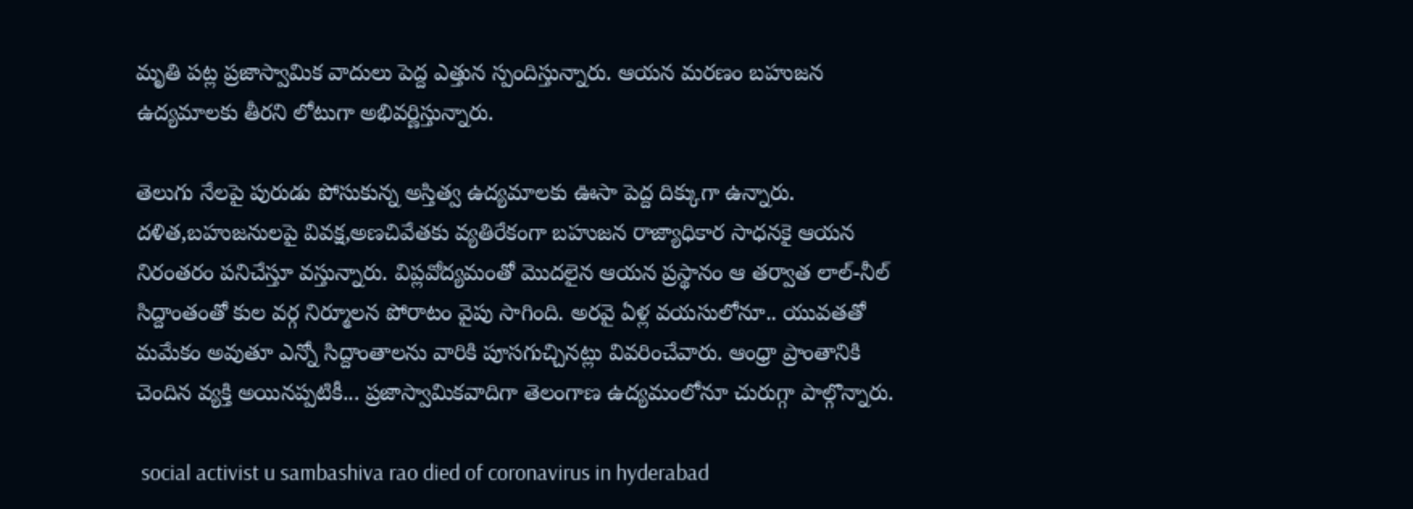మృతి పట్ల ప్రజాస్వామిక వాదులు పెద్ద ఎత్తున స్పందిస్తున్నారు. ఆయన మరణం బహుజన ఉద్యమాలకు తీరని లోటుగా అభివర్ణిస్తున్నారు.

తెలుగు నేలపై పురుడు పోసుకున్న అస్తిత్వ ఉద్యమాలకు ఊసా పెద్ద దిక్కుగా ఉన్నారు. దళిత,బహుజనులపై వివక్ష,అణచివేతకు వ్యతిరేకంగా బహుజన రాజ్యాధికార సాధనకై ఆయన నిరంతరం పనిచేస్తూ వస్తున్నారు. విప్లవోద్యమంతో మొదలైన ఆయన ప్రస్థానం ఆ తర్వాత లాల్-నీల్ సిద్దాంతంతో కుల వర్గ నిర్మూలన పోరాటం వైపు సాగింది. అరవై ఏళ్ల వయసులోనూ.. యువతతో మమేకం అవుతూ ఎన్నో సిద్దాంతాలను వారికి పూసగుచ్చినట్లు వివరించేవారు. ఆంధ్రా ప్రాంతానికి చెందిన వ్యక్తి అయినప్పటికీ... ప్రజాస్వామికవాదిగా తెలంగాణ ఉద్యమంలోనూ చురుగ్గా పాల్గొన్నారు.

 social activist u sambashiva rao died of coronavirus in hyderabad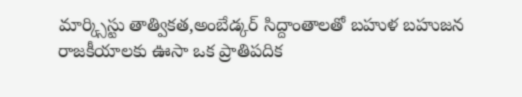మార్క్సిస్టు తాత్వికత,అంబేడ్కర్ సిద్దాంతాలతో బహుళ బహుజన రాజకీయాలకు ఊసా ఒక ప్రాతిపదిక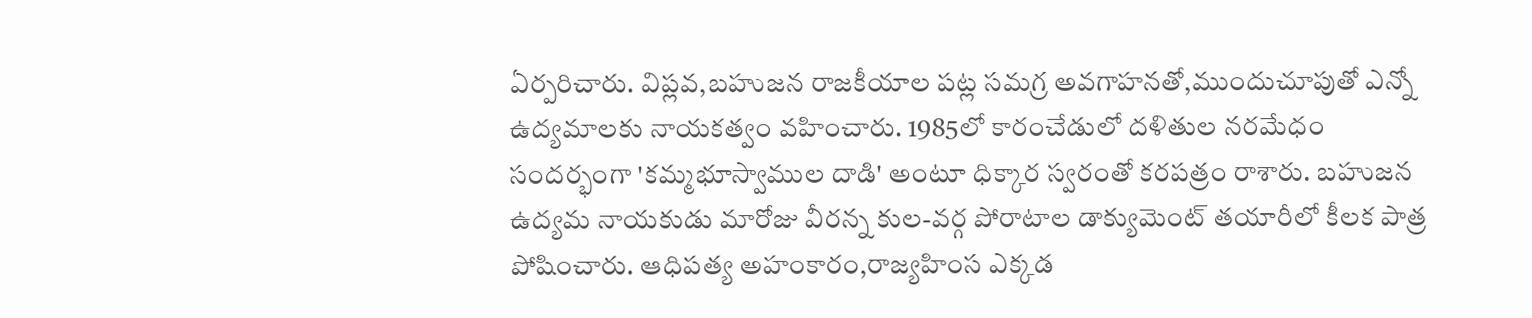ఏర్పరిచారు. విప్లవ,బహుజన రాజకీయాల పట్ల సమగ్ర అవగాహనతో,ముందుచూపుతో ఎన్నో ఉద్యమాలకు నాయకత్వం వహించారు. 1985లో కారంచేడులో దళితుల నరమేధం సందర్భంగా 'కమ్మభూస్వాముల దాడి' అంటూ ధిక్కార స్వరంతో కరపత్రం రాశారు. బహుజన ఉద్యమ నాయకుడు మారోజు వీరన్న కుల-వర్గ పోరాటాల డాక్యుమెంట్ తయారీలో కీలక పాత్ర పోషించారు. ఆధిపత్య అహంకారం,రాజ్యహింస ఎక్కడ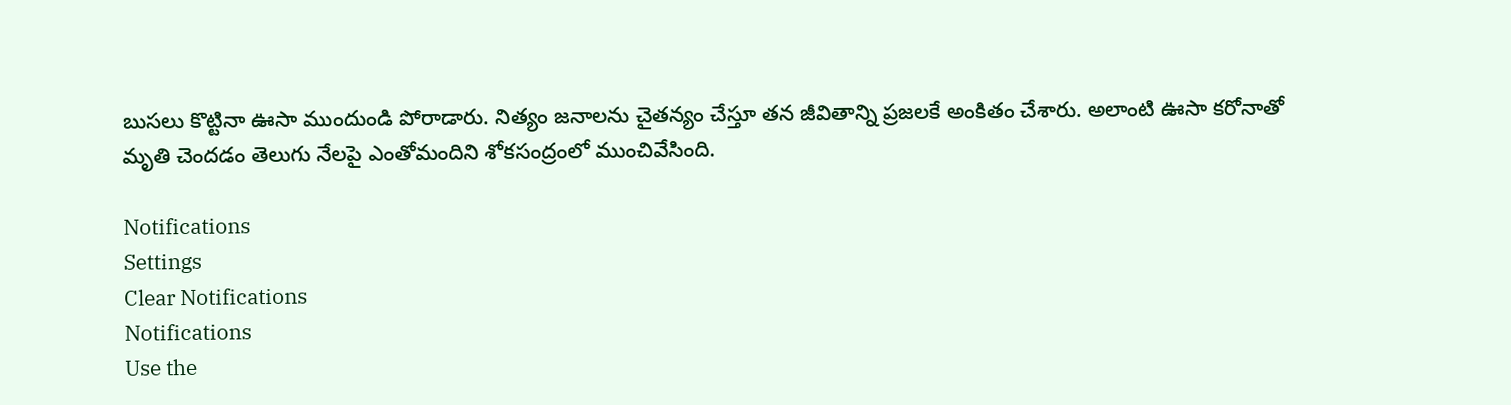బుసలు కొట్టినా ఊసా ముందుండి పోరాడారు. నిత్యం జనాలను చైతన్యం చేస్తూ తన జీవితాన్ని ప్రజలకే అంకితం చేశారు. అలాంటి ఊసా కరోనాతో మృతి చెందడం తెలుగు నేలపై ఎంతోమందిని శోకసంద్రంలో ముంచివేసింది.

Notifications
Settings
Clear Notifications
Notifications
Use the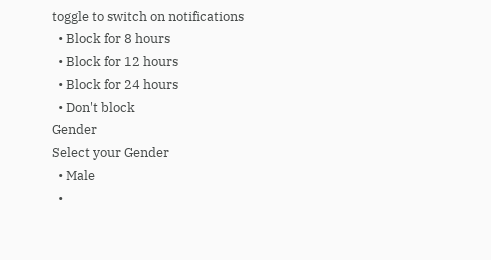toggle to switch on notifications
  • Block for 8 hours
  • Block for 12 hours
  • Block for 24 hours
  • Don't block
Gender
Select your Gender
  • Male
  •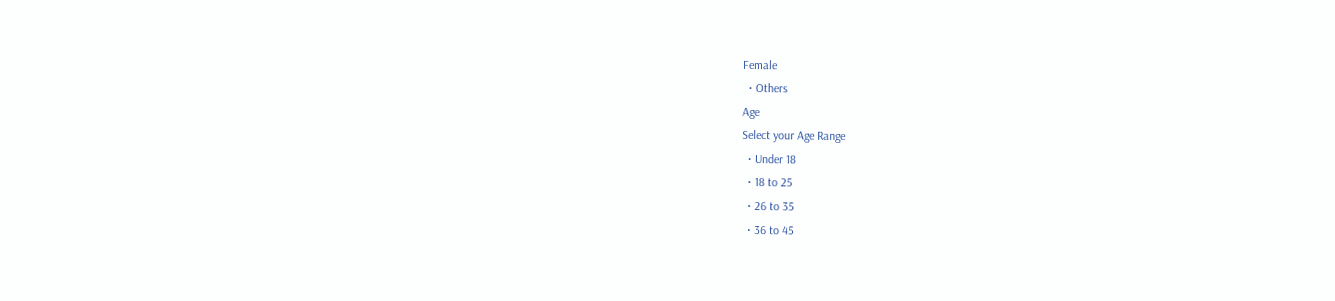Female
  • Others
Age
Select your Age Range
  • Under 18
  • 18 to 25
  • 26 to 35
  • 36 to 45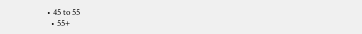• 45 to 55
  • 55+